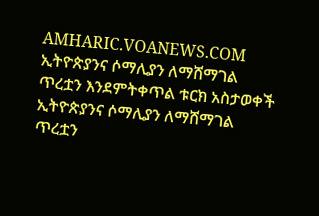AMHARIC.VOANEWS.COM
ኢትዮጵያንና ሶማሊያን ለማሸማገል ጥረቷን እንደምትቀጥል ቱርክ አስታወቀች
ኢትዮጵያንና ሶማሊያን ለማሸማገል ጥረቷን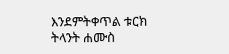እንደምትቀጥል ቱርክ ትላንት ሐሙስ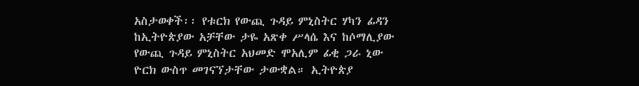አስታወቀች፡፡ የቱርክ የውጪ ጉዳይ ምኒስትር ሃካን ፊዳን ከኢትዮጵያው አቻቸው ታዬ አጽቀ ሥላሴ እና ከሶማሊያው የውጪ ጉዳይ ምኒስትር አህመድ ሞአሊም ፊቂ ጋራ ኒው ዮርክ ውስጥ መገናኘታቸው ታውቋል። ኢትዮጵያ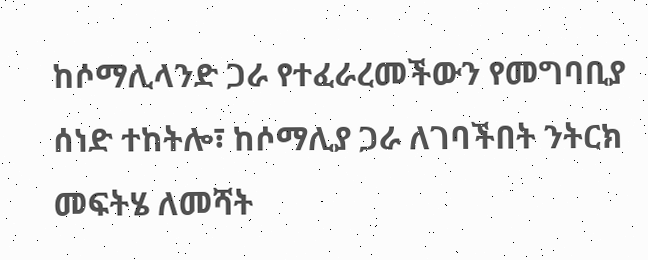ከሶማሊላንድ ጋራ የተፈራረመችውን የመግባቢያ ሰነድ ተከትሎ፣ ከሶማሊያ ጋራ ለገባችበት ንትርክ መፍትሄ ለመሻት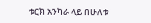ቱርክ አንካራ ላይ በሁለቱ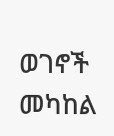ወገኖች መካከል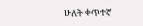ሁለት ቀጥተኛ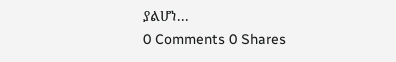ያልሆነ...
0 Comments 0 Shares